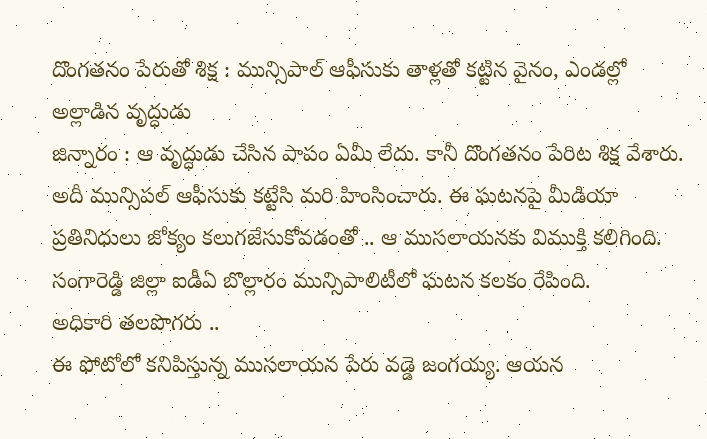దొంగతనం పేరుతో శిక్ష : మున్సిపాల్ ఆఫీసుకు తాళ్లతో కట్టిన వైనం, ఎండల్లో అల్లాడిన వృద్ధుడు
జిన్నారం : ఆ వృద్ధుడు చేసిన పాపం ఏమీ లేదు. కానీ దొంగతనం పేరిట శిక్ష వేశారు. అదీ మున్సిపల్ ఆఫీసుకు కట్టేసి మరి హింసించారు. ఈ ఘటనపై మీడియా ప్రతినిధులు జోక్యం కలుగజేసుకోవడంతో .. ఆ ముసలాయనకు విముక్తి కలిగింది. సంగారెడ్డి జిల్లా ఐడీఏ బొల్లారం మున్సిపాలిటీలో ఘటన కలకం రేపింది.
అధికారి తలపొగరు ..
ఈ ఫోటోలో కనిపిస్తున్న ముసలాయన పేరు వడ్డె జంగయ్య. ఆయన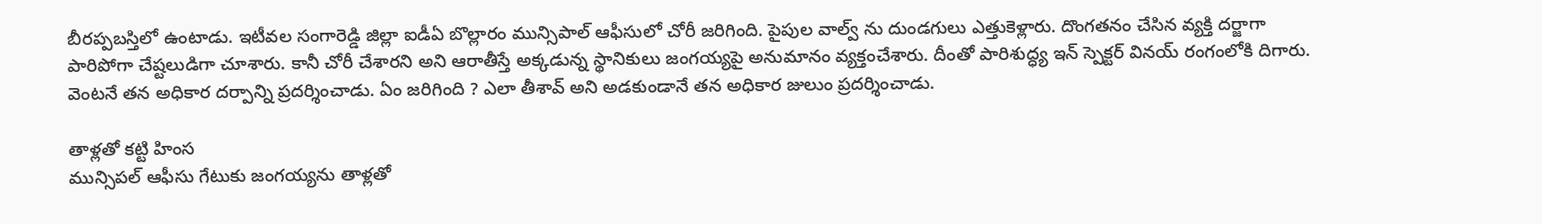బీరప్పబస్తిలో ఉంటాడు. ఇటీవల సంగారెడ్డి జిల్లా ఐడీఏ బొల్లారం మున్సిపాల్ ఆఫీసులో చోరీ జరిగింది. పైపుల వాల్వ్ ను దుండగులు ఎత్తుకెళ్లారు. దొంగతనం చేసిన వ్యక్తి దర్జాగా పారిపోగా చేష్టలుడిగా చూశారు. కానీ చోరీ చేశారని అని ఆరాతీస్తే అక్కడున్న స్థానికులు జంగయ్యపై అనుమానం వ్యక్తంచేశారు. దీంతో పారిశుద్ధ్య ఇన్ స్పెక్టర్ వినయ్ రంగంలోకి దిగారు. వెంటనే తన అధికార దర్పాన్ని ప్రదర్శించాడు. ఏం జరిగింది ? ఎలా తీశావ్ అని అడకుండానే తన అధికార జులుం ప్రదర్శించాడు.

తాళ్లతో కట్టి హింస
మున్సిపల్ ఆఫీసు గేటుకు జంగయ్యను తాళ్లతో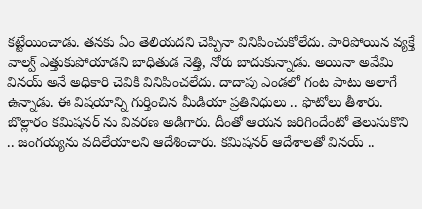కట్టేయించాడు. తనకు ఏం తెలియదని చెప్పినా వినిపించుకోలేదు. పారిపోయిన వ్యక్తే వాల్వ్ ఎత్తుకుపోయాడని బాధితుడ నెత్తి, నోరు బాదుకున్నాడు. అయినా అవేమి వినయ్ అనే అధికారి చెవికి వినిపించలేదు. దాదాపు ఎండలో గంట పాటు అలాగే ఉన్నాడు. ఈ విషయాన్ని గుర్తించిన మీడియా ప్రతినిధులు .. ఫొటోలు తీశారు. బొల్లారం కమిషనర్ ను వివరణ అడిగారు. దీంతో ఆయన జరిగిందేంటో తెలుసుకొని .. జంగయ్యను వదిలేయాలని ఆదేశించారు. కమిషనర్ ఆదేశాలతో వినయ్ ..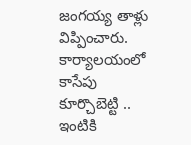జంగయ్య తాళ్లు విప్పించారు. కార్యాలయంలో కాసేపు కూర్చొబెట్టి .. ఇంటికి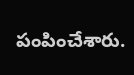పంపించేశారు.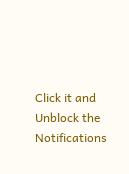Click it and Unblock the Notifications